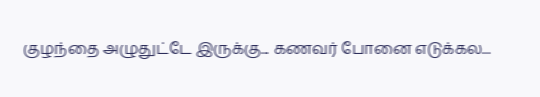குழந்தை அழுதுட்டே இருக்கு... கணவர் போனை எடுக்கல...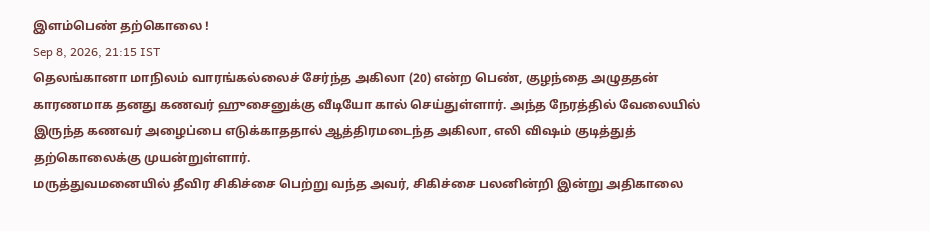இளம்பெண் தற்கொலை !
Sep 8, 2026, 21:15 IST
தெலங்கானா மாநிலம் வாரங்கல்லைச் சேர்ந்த அகிலா (20) என்ற பெண், குழந்தை அழுததன் காரணமாக தனது கணவர் ஹுசைனுக்கு வீடியோ கால் செய்துள்ளார். அந்த நேரத்தில் வேலையில் இருந்த கணவர் அழைப்பை எடுக்காததால் ஆத்திரமடைந்த அகிலா, எலி விஷம் குடித்துத் தற்கொலைக்கு முயன்றுள்ளார்.
மருத்துவமனையில் தீவிர சிகிச்சை பெற்று வந்த அவர், சிகிச்சை பலனின்றி இன்று அதிகாலை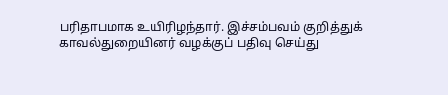பரிதாபமாக உயிரிழந்தார். இச்சம்பவம் குறித்துக் காவல்துறையினர் வழக்குப் பதிவு செய்து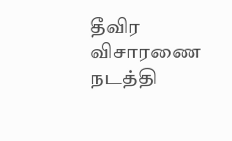தீவிர விசாரணை நடத்தி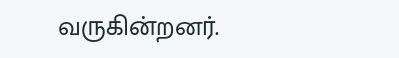வருகின்றனர்.